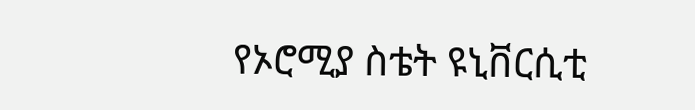የኦሮሚያ ስቴት ዩኒቨርሲቲ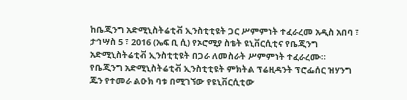ከቤጂንግ አድሚኒስትሬቲቭ ኢንስቲቲዩት ጋር ሥምምነት ተፈራረመ አዲስ አበባ ፣ ታኅሣስ 5 ፣ 2016 (ኤፍ ቢ ሲ) የኦሮሚያ ስቴት ዩኒቨርሲቲና የቤጂንግ አድሚኒስትሬቲቭ ኢንስቲቲዩት በጋራ ለመስራት ሥምምነት ተፈራረሙ። የቤጂንግ አድሚኒስትሬቲቭ ኢንስቲቲዩት ምክትል ፕሬዚዳንት ፕሮፌሰር ዝሃንግ ጁን የተመራ ልዑክ ባቱ በሚገኘው የዩኒቨርሲቲው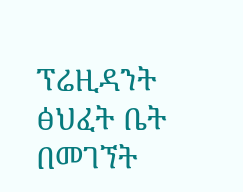ፕሬዚዳንት ፅህፈት ቤት በመገኘት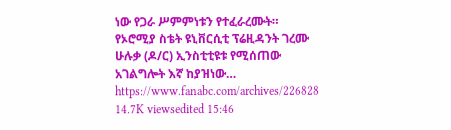ነው የጋራ ሥምምነቱን የተፈራረሙት። የኦሮሚያ ስቴት ዩኒቨርሲቲ ፕሬዚዳንት ገረሙ ሁሉቃ (ዶ/ር) ኢንስቲቲዩቱ የሚሰጠው አገልግሎት እኛ ከያዝነው… https://www.fanabc.com/archives/226828 14.7K viewsedited 15:46